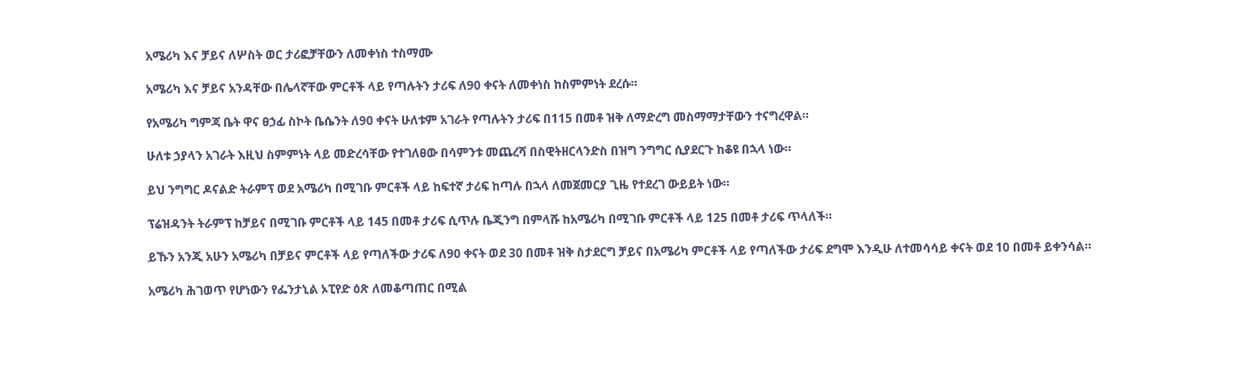አሜሪካ እና ቻይና ለሦስት ወር ታሪፎቻቸውን ለመቀነስ ተስማሙ

አሜሪካ እና ቻይና አንዳቸው በሌላኛቸው ምርቶች ላይ የጣሉትን ታሪፍ ለ90 ቀናት ለመቀነስ ከስምምነት ደረሱ።

የአሜሪካ ግምጃ ቤት ዋና ፀኃፊ ስኮት ቤሴንት ለ90 ቀናት ሁለቱም አገራት የጣሉትን ታሪፍ በ115 በመቶ ዝቅ ለማድረግ መስማማታቸውን ተናግረዋል።

ሁለቱ ኃያላን አገራት እዚህ ስምምነት ላይ መድረሳቸው የተገለፀው በሳምንቱ መጨረሻ በስዊትዘርላንድስ በዝግ ንግግር ሲያደርጉ ከቆዩ በኋላ ነው።

ይህ ንግግር ዶናልድ ትራምፕ ወደ አሜሪካ በሚገቡ ምርቶች ላይ ከፍተኛ ታሪፍ ከጣሉ በኋላ ለመጀመርያ ጊዜ የተደረገ ውይይት ነው።

ፕሬዝዳንት ትራምፕ ከቻይና በሚገቡ ምርቶች ላይ 145 በመቶ ታሪፍ ሲጥሉ ቤጂንግ በምላሹ ከአሜሪካ በሚገቡ ምርቶች ላይ 125 በመቶ ታሪፍ ጥላለች።

ይኹን አንጂ አሁን አሜሪካ በቻይና ምርቶች ላይ የጣለችው ታሪፍ ለ90 ቀናት ወደ 30 በመቶ ዝቅ ስታደርግ ቻይና በአሜሪካ ምርቶች ላይ የጣለችው ታሪፍ ደግሞ እንዲሁ ለተመሳሳይ ቀናት ወደ 10 በመቶ ይቀንሳል።

አሜሪካ ሕገወጥ የሆነውን የፌንታኒል ኦፒየድ ዕጽ ለመቆጣጠር በሚል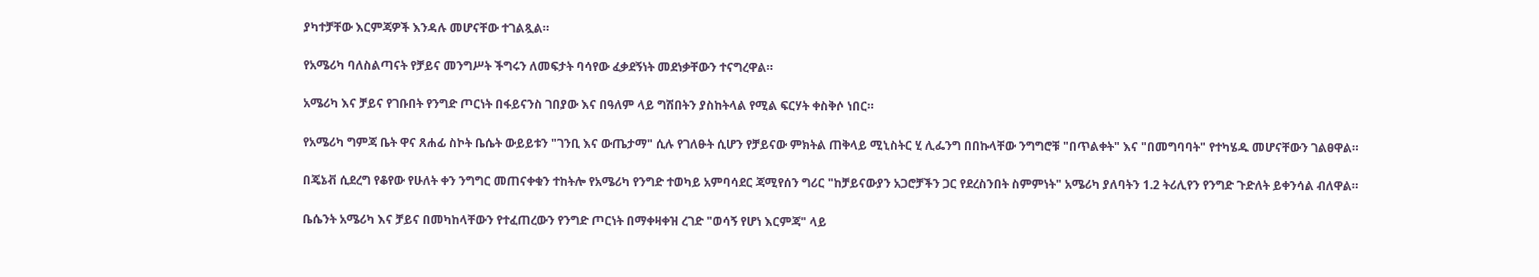ያካተቻቸው እርምጃዎች እንዳሉ መሆናቸው ተገልጿል።

የአሜሪካ ባለስልጣናት የቻይና መንግሥት ችግሩን ለመፍታት ባሳየው ፈቃደኝነት መደነቃቸውን ተናግረዋል።

አሜሪካ እና ቻይና የገቡበት የንግድ ጦርነት በፋይናንስ ገበያው እና በዓለም ላይ ግሽበትን ያስከትላል የሚል ፍርሃት ቀስቅሶ ነበር።

የአሜሪካ ግምጃ ቤት ዋና ጸሐፊ ስኮት ቤሴት ውይይቱን "ገንቢ እና ውጤታማ" ሲሉ የገለፁት ሲሆን የቻይናው ምክትል ጠቅላይ ሚኒስትር ሂ ሊፌንግ በበኩላቸው ንግግሮቹ "በጥልቀት" እና "በመግባባት" የተካሄዱ መሆናቸውን ገልፀዋል።

በጄኔቭ ሲደረግ የቆየው የሁለት ቀን ንግግር መጠናቀቁን ተከትሎ የአሜሪካ የንግድ ተወካይ አምባሳደር ጃሚየሰን ግሪር "ከቻይናውያን አጋሮቻችን ጋር የደረስንበት ስምምነት" አሜሪካ ያለባትን 1.2 ትሪሊየን የንግድ ጉድለት ይቀንሳል ብለዋል።

ቤሴንት አሜሪካ እና ቻይና በመካከላቸውን የተፈጠረውን የንግድ ጦርነት በማቀዛቀዝ ረገድ "ወሳኝ የሆነ እርምጃ" ላይ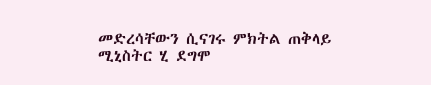መድረሳቸውን ሲናገሩ ምክትል ጠቅላይ ሚኒስትር ሂ ደግሞ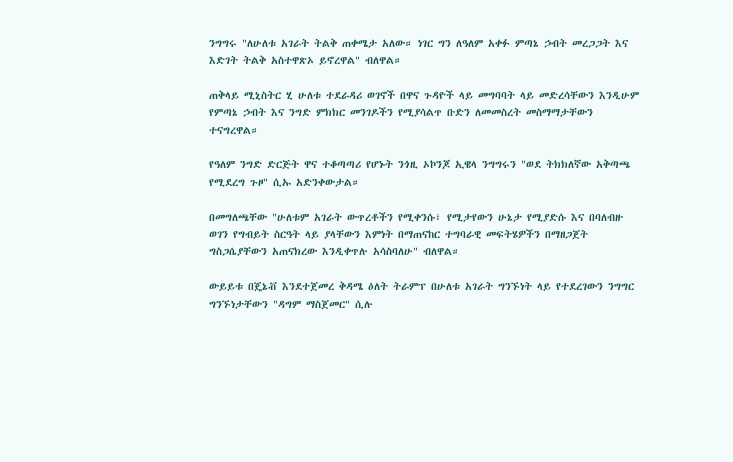ንግግሩ "ለሁለቱ አገራት ትልቅ ጠቀሜታ አለው። ነገር ግን ለዓለም አቀፉ ምጣኔ ኃብት መረጋጋት እና እድገት ትልቅ አስተዋጽኦ ይኖረዋል" ብለዋል።

ጠቅላይ ሚኒስትር ሂ ሁለቱ ተደራዳሪ ወገኖች በዋና ጉዳዮች ላይ መግባባት ላይ መድረሳቸውን እንዲሁም የምጣኔ ኃብት እና ንግድ ምክክር መንገዶችን የሚያሳልጥ ቡድን ለመመስረት መስማማታቸውን ተናግረዋል።

የዓለም ንግድ ድርጅት ዋና ተቆጣጣሪ የሆኑት ንጎዚ ኦኮንጆ ኢዌላ ንግግሩን "ወደ ትክክለኛው አቅጣጫ የሚደረግ ጉዞ" ሲኡ አድንቀውታል።

በመግለጫቸው "ሁለቱም አገራት ውጥረቶችን የሚቀንሱ፣ የሚታየውን ሁኔታ የሚያድሱ እና በባለብዙ ወገን የግብይት ስርዓት ላይ ያላቸውን እምነት በማጠናከር ተግባራዊ መፍትሄዎችን በማዘጋጀት ግስጋሴያቸውን አጠናክረው እንዲቀጥሉ አሳስባለሁ" ብለዋል።

ውይይቱ በጄኔቭ እንደተጀመረ ቅዳሜ ዕለት ትራምፕ በሁለቱ አገራት ግንኙነት ላይ የተደረገውን ንግግር ግንኙነታቸውን "ዳግም ማስጀመር" ሲሉ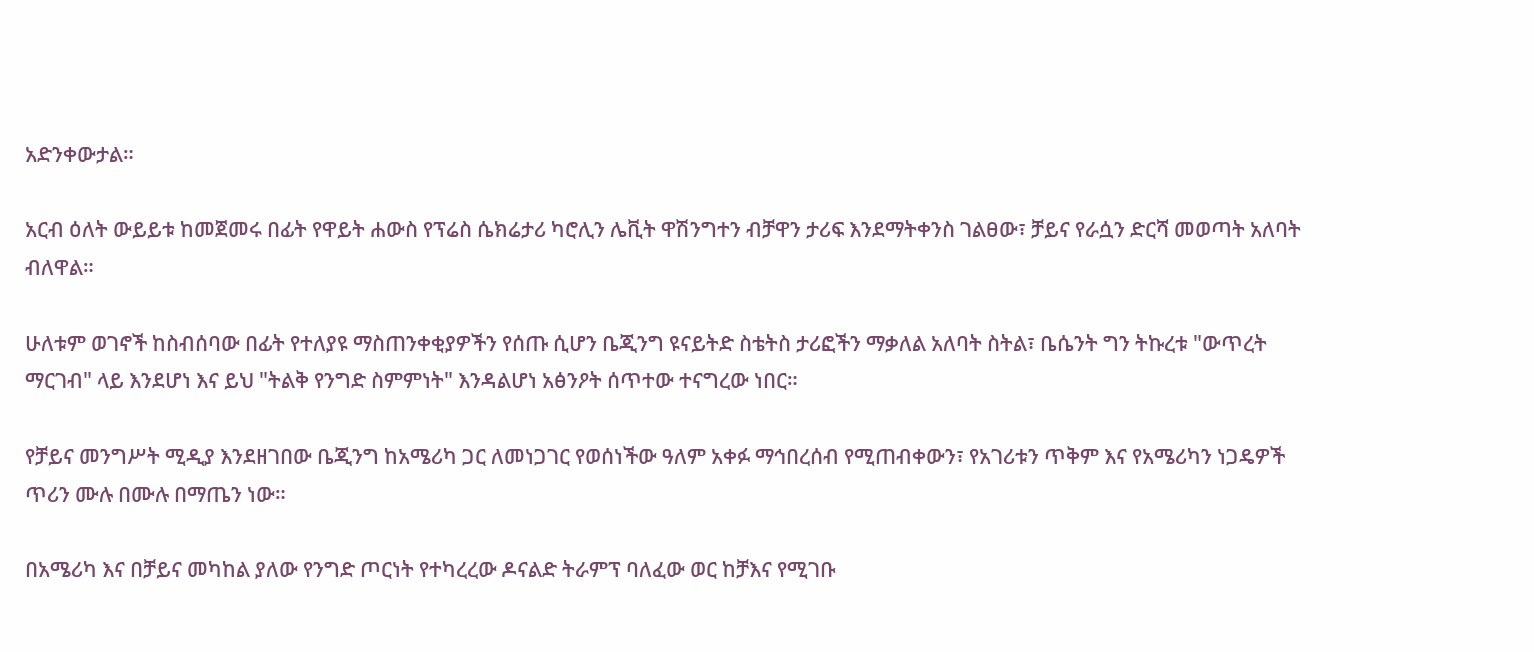አድንቀውታል።

አርብ ዕለት ውይይቱ ከመጀመሩ በፊት የዋይት ሐውስ የፕሬስ ሴክሬታሪ ካሮሊን ሌቪት ዋሽንግተን ብቻዋን ታሪፍ እንደማትቀንስ ገልፀው፣ ቻይና የራሷን ድርሻ መወጣት አለባት ብለዋል።

ሁለቱም ወገኖች ከስብሰባው በፊት የተለያዩ ማስጠንቀቂያዎችን የሰጡ ሲሆን ቤጂንግ ዩናይትድ ስቴትስ ታሪፎችን ማቃለል አለባት ስትል፣ ቤሴንት ግን ትኩረቱ "ውጥረት ማርገብ" ላይ እንደሆነ እና ይህ "ትልቅ የንግድ ስምምነት" እንዳልሆነ አፅንዖት ሰጥተው ተናግረው ነበር።

የቻይና መንግሥት ሚዲያ እንደዘገበው ቤጂንግ ከአሜሪካ ጋር ለመነጋገር የወሰነችው ዓለም አቀፉ ማኅበረሰብ የሚጠብቀውን፣ የአገሪቱን ጥቅም እና የአሜሪካን ነጋዴዎች ጥሪን ሙሉ በሙሉ በማጤን ነው።

በአሜሪካ እና በቻይና መካከል ያለው የንግድ ጦርነት የተካረረው ዶናልድ ትራምፕ ባለፈው ወር ከቻእና የሚገቡ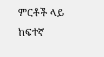ምርቶች ላይ ከፍተኛ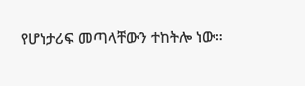የሆነታሪፍ መጣላቸውን ተከትሎ ነው።